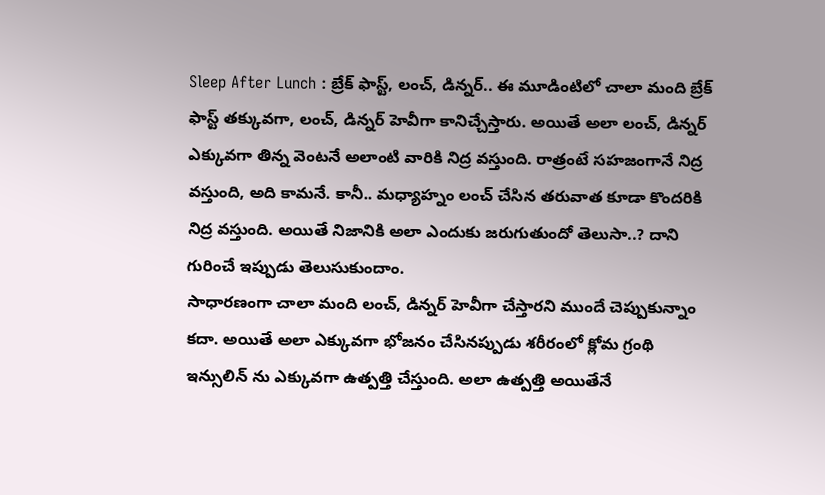Sleep After Lunch : బ్రేక్ ఫాస్ట్, లంచ్, డిన్నర్.. ఈ మూడింటిలో చాలా మంది బ్రేక్ ఫాస్ట్ తక్కువగా, లంచ్, డిన్నర్ హెవీగా కానిచ్చేస్తారు. అయితే అలా లంచ్, డిన్నర్ ఎక్కువగా తిన్న వెంటనే అలాంటి వారికి నిద్ర వస్తుంది. రాత్రంటే సహజంగానే నిద్ర వస్తుంది, అది కామనే. కానీ.. మధ్యాహ్నం లంచ్ చేసిన తరువాత కూడా కొందరికి నిద్ర వస్తుంది. అయితే నిజానికి అలా ఎందుకు జరుగుతుందో తెలుసా..? దాని గురించే ఇప్పుడు తెలుసుకుందాం.
సాధారణంగా చాలా మంది లంచ్, డిన్నర్ హెవీగా చేస్తారని ముందే చెప్పుకున్నాం కదా. అయితే అలా ఎక్కువగా భోజనం చేసినప్పుడు శరీరంలో క్లోమ గ్రంథి ఇన్సులిన్ ను ఎక్కువగా ఉత్పత్తి చేస్తుంది. అలా ఉత్పత్తి అయితేనే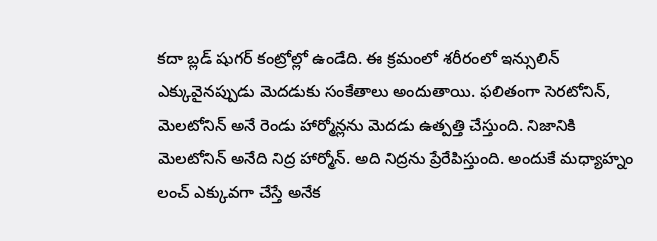కదా బ్లడ్ షుగర్ కంట్రోల్లో ఉండేది. ఈ క్రమంలో శరీరంలో ఇన్సులిన్ ఎక్కువైనప్పుడు మెదడుకు సంకేతాలు అందుతాయి. ఫలితంగా సెరటోనిన్, మెలటోనిన్ అనే రెండు హార్మోన్లను మెదడు ఉత్పత్తి చేస్తుంది. నిజానికి మెలటోనిన్ అనేది నిద్ర హార్మోన్. అది నిద్రను ప్రేరేపిస్తుంది. అందుకే మధ్యాహ్నం లంచ్ ఎక్కువగా చేస్తే అనేక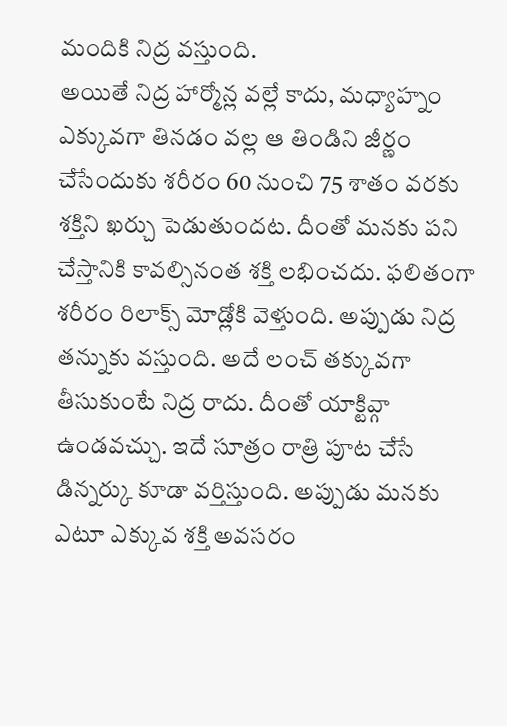మందికి నిద్ర వస్తుంది.
అయితే నిద్ర హార్మోన్ల వల్లే కాదు, మధ్యాహ్నం ఎక్కువగా తినడం వల్ల ఆ తిండిని జీర్ణం చేసేందుకు శరీరం 60 నుంచి 75 శాతం వరకు శక్తిని ఖర్చు పెడుతుందట. దీంతో మనకు పని చేస్తానికి కావల్సినంత శక్తి లభించదు. ఫలితంగా శరీరం రిలాక్స్ మోడ్లోకి వెళ్తుంది. అప్పుడు నిద్ర తన్నుకు వస్తుంది. అదే లంచ్ తక్కువగా తీసుకుంటే నిద్ర రాదు. దీంతో యాక్టివ్గా ఉండవచ్చు. ఇదే సూత్రం రాత్రి పూట చేసే డిన్నర్కు కూడా వర్తిస్తుంది. అప్పుడు మనకు ఎటూ ఎక్కువ శక్తి అవసరం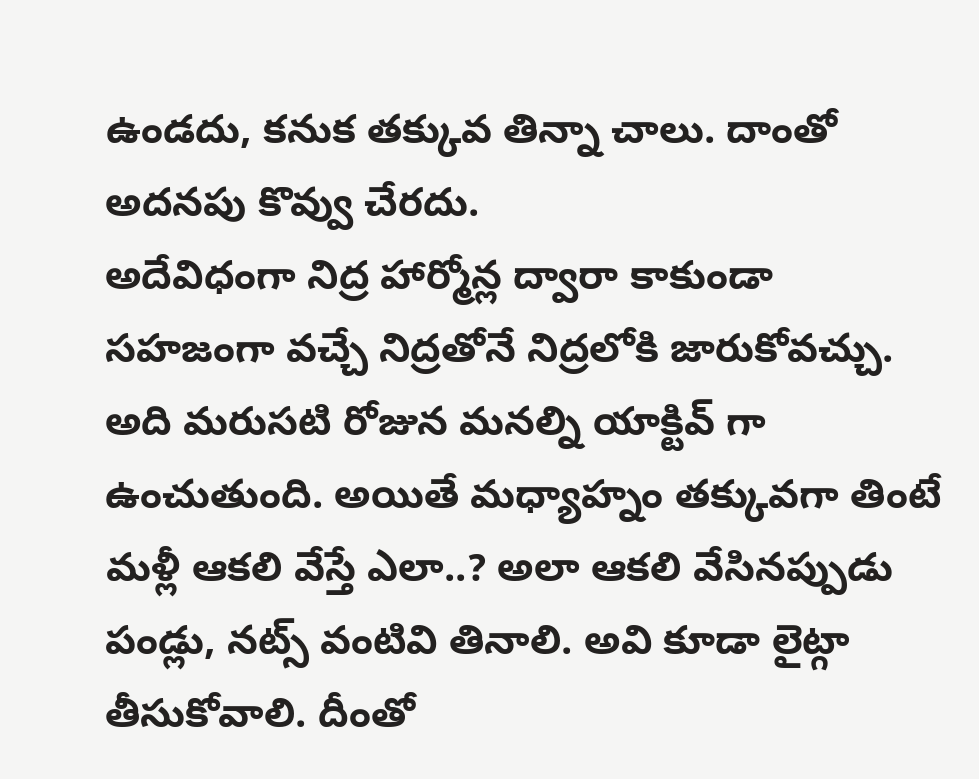ఉండదు, కనుక తక్కువ తిన్నా చాలు. దాంతో అదనపు కొవ్వు చేరదు.
అదేవిధంగా నిద్ర హార్మోన్ల ద్వారా కాకుండా సహజంగా వచ్చే నిద్రతోనే నిద్రలోకి జారుకోవచ్చు. అది మరుసటి రోజున మనల్ని యాక్టివ్ గా ఉంచుతుంది. అయితే మధ్యాహ్నం తక్కువగా తింటే మళ్లీ ఆకలి వేస్తే ఎలా..? అలా ఆకలి వేసినప్పుడు పండ్లు, నట్స్ వంటివి తినాలి. అవి కూడా లైట్గా తీసుకోవాలి. దీంతో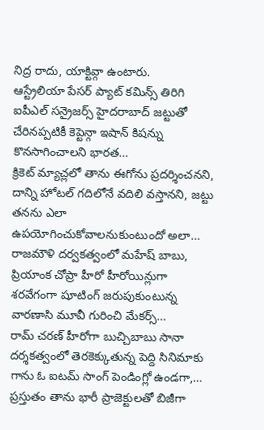నిద్ర రాదు, యాక్టివ్గా ఉంటారు.
ఆస్ట్రేలియా పేసర్ ప్యాట్ కమిన్స్ తిరిగి ఐపీఎల్ సన్రైజర్స్ హైదరాబాద్ జట్టుతో చేరినప్పటికీ కెప్టెన్గా ఇషాన్ కిషన్ను కొనసాగించాలని భారత…
క్రికెట్ మ్యాచ్లలో తాను ఈగోను ప్రదర్శించనని, దాన్ని హోటల్ గదిలోనే వదిలి వస్తానని, జట్టు తనను ఎలా ఉపయోగించుకోవాలనుకుంటుందో అలా…
రాజమౌళి దర్వకత్వంలో మహేష్ బాబు, ప్రియాంక చోప్రా హీరో హీరోయిన్లుగా శరవేగంగా షూటింగ్ జరుపుకుంటున్న వారణాసి మూవీ గురించి మేకర్స్…
రామ్ చరణ్ హీరోగా బుచ్చిబాబు సానా దర్శకత్వంలో తెరకెక్కుతున్న పెద్ది సినిమాకు గాను ఓ ఐటమ్ సాంగ్ పెండింగ్లో ఉండగా,…
ప్రస్తుతం తాను భారీ ప్రాజెక్టులతో బిజీగా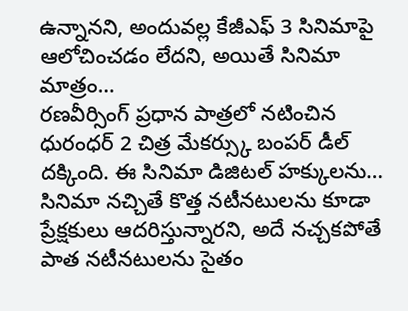ఉన్నానని, అందువల్ల కేజీఎఫ్ 3 సినిమాపై ఆలోచించడం లేదని, అయితే సినిమా మాత్రం…
రణవీర్సింగ్ ప్రధాన పాత్రలో నటించిన ధురంధర్ 2 చిత్ర మేకర్స్కు బంపర్ డీల్ దక్కింది. ఈ సినిమా డిజిటల్ హక్కులను…
సినిమా నచ్చితే కొత్త నటీనటులను కూడా ప్రేక్షకులు ఆదరిస్తున్నారని, అదే నచ్చకపోతే పాత నటీనటులను సైతం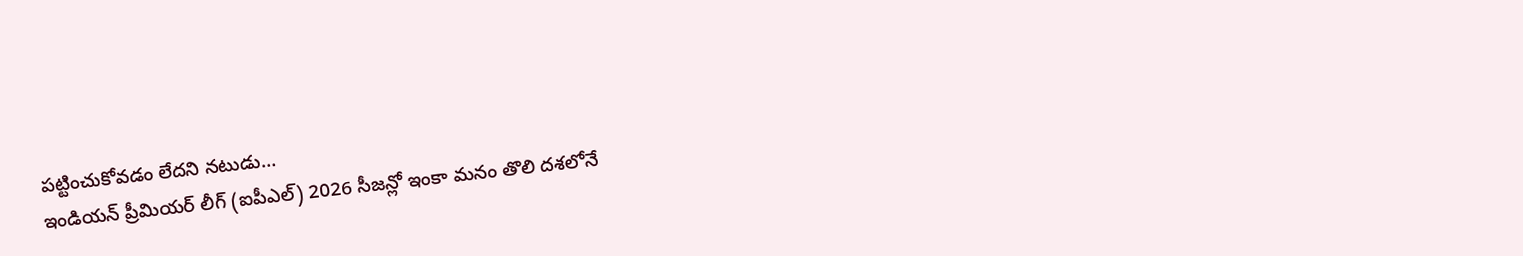పట్టించుకోవడం లేదని నటుడు…
ఇండియన్ ప్రీమియర్ లీగ్ (ఐపీఎల్) 2026 సీజన్లో ఇంకా మనం తొలి దశలోనే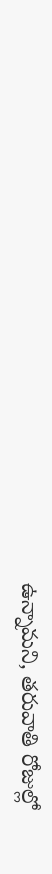ఉన్నామని, తరువాతి రోజుల్లో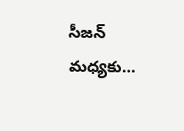సీజన్ మధ్యకు…